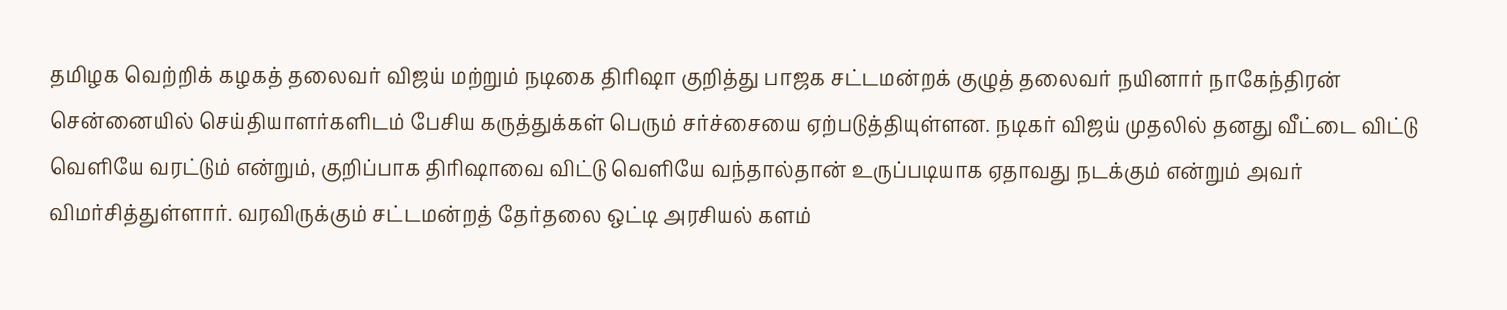தமிழக வெற்றிக் கழகத் தலைவர் விஜய் மற்றும் நடிகை திரிஷா குறித்து பாஜக சட்டமன்றக் குழுத் தலைவர் நயினார் நாகேந்திரன் சென்னையில் செய்தியாளர்களிடம் பேசிய கருத்துக்கள் பெரும் சர்ச்சையை ஏற்படுத்தியுள்ளன. நடிகர் விஜய் முதலில் தனது வீட்டை விட்டு வெளியே வரட்டும் என்றும், குறிப்பாக திரிஷாவை விட்டு வெளியே வந்தால்தான் உருப்படியாக ஏதாவது நடக்கும் என்றும் அவர் விமர்சித்துள்ளார். வரவிருக்கும் சட்டமன்றத் தேர்தலை ஒட்டி அரசியல் களம்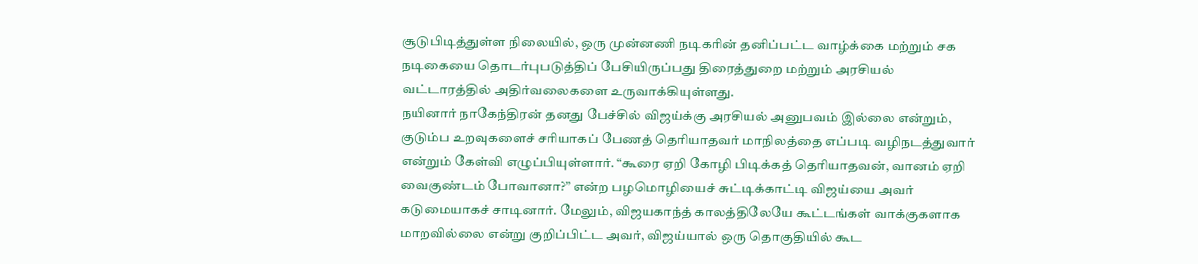சூடுபிடித்துள்ள நிலையில், ஒரு முன்னணி நடிகரின் தனிப்பட்ட வாழ்க்கை மற்றும் சக நடிகையை தொடர்புபடுத்திப் பேசியிருப்பது திரைத்துறை மற்றும் அரசியல் வட்டாரத்தில் அதிர்வலைகளை உருவாக்கியுள்ளது.
நயினார் நாகேந்திரன் தனது பேச்சில் விஜய்க்கு அரசியல் அனுபவம் இல்லை என்றும், குடும்ப உறவுகளைச் சரியாகப் பேணத் தெரியாதவர் மாநிலத்தை எப்படி வழிநடத்துவார் என்றும் கேள்வி எழுப்பியுள்ளார். “கூரை ஏறி கோழி பிடிக்கத் தெரியாதவன், வானம் ஏறி வைகுண்டம் போவானா?” என்ற பழமொழியைச் சுட்டிக்காட்டி விஜய்யை அவர் கடுமையாகச் சாடினார். மேலும், விஜயகாந்த் காலத்திலேயே கூட்டங்கள் வாக்குகளாக மாறவில்லை என்று குறிப்பிட்ட அவர், விஜய்யால் ஒரு தொகுதியில் கூட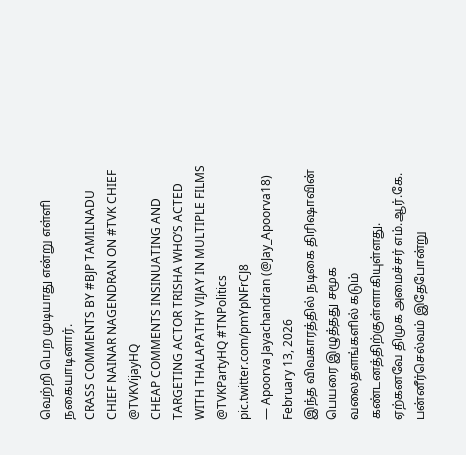வெற்றி பெற முடியாது என்று எள்ளி நகையாடினார்.
CRASS COMMENTS BY #BJP TAMILNADU CHIEF NAINAR NAGENDRAN ON #TVK CHIEF @TVKVijayHQ
CHEAP COMMENTS INSINUATING AND TARGETING ACTOR TRISHA WHO’S ACTED WITH THALAPATHY VIJAY IN MULTIPLE FILMS @TVKPartyHQ #TNPolitics pic.twitter.com/pmYpNFrCJ8
— Apoorva Jayachandran (@Jay_Apoorva18) February 13, 2026
இந்த விவகாரத்தில் நடிகை திரிஷாவின் பெயரை இழுத்தது சமூக வலைதளங்களில் கடும் கண்டனத்திற்குள்ளாகியுள்ளது. ஏற்கனவே திமுக அமைச்சர் எம்.ஆர்.கே. பன்னீர்செல்வம் இதேபோன்று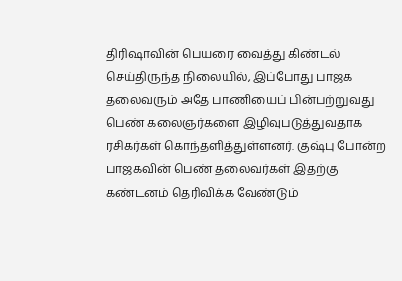திரிஷாவின் பெயரை வைத்து கிண்டல் செய்திருந்த நிலையில், இப்போது பாஜக தலைவரும் அதே பாணியைப் பின்பற்றுவது பெண் கலைஞர்களை இழிவுபடுத்துவதாக ரசிகர்கள் கொந்தளித்துள்ளனர். குஷ்பு போன்ற பாஜகவின் பெண் தலைவர்கள் இதற்கு கண்டனம் தெரிவிக்க வேண்டும்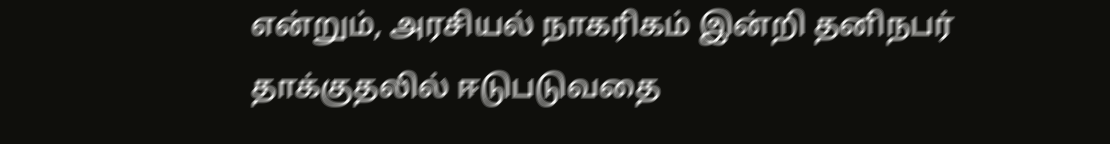என்றும், அரசியல் நாகரிகம் இன்றி தனிநபர் தாக்குதலில் ஈடுபடுவதை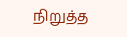நிறுத்த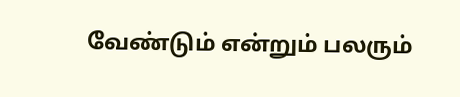வேண்டும் என்றும் பலரும்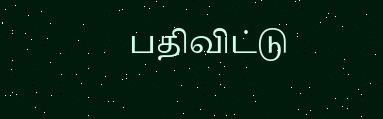பதிவிட்டு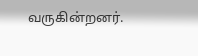வருகின்றனர்.